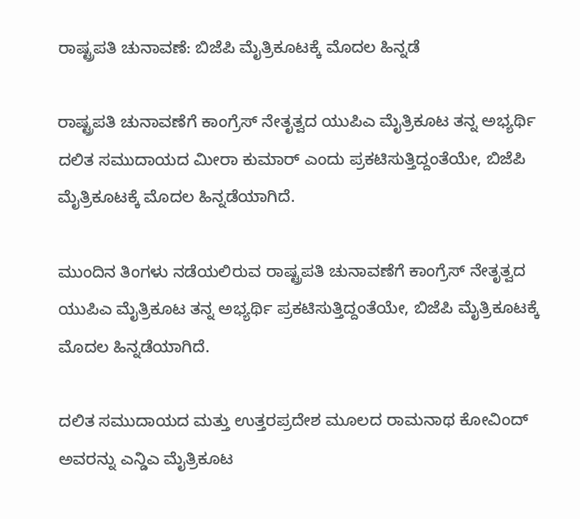ರಾಷ್ಟ್ರಪತಿ ಚುನಾವಣೆ: ಬಿಜೆಪಿ ಮೈತ್ರಿಕೂಟಕ್ಕೆ ಮೊದಲ ಹಿನ್ನಡೆ

ರಾಷ್ಟ್ರಪತಿ ಚುನಾವಣೆಗೆ ಕಾಂಗ್ರೆಸ್ ನೇತೃತ್ವದ ಯುಪಿಎ ಮೈತ್ರಿಕೂಟ ತನ್ನ ಅಭ್ಯರ್ಥಿ ದಲಿತ ಸಮುದಾಯದ ಮೀರಾ ಕುಮಾರ್ ಎಂದು ಪ್ರಕಟಿಸುತ್ತಿದ್ದಂತೆಯೇ, ಬಿಜೆಪಿ ಮೈತ್ರಿಕೂಟಕ್ಕೆ ಮೊದಲ ಹಿನ್ನಡೆಯಾಗಿದೆ.

ಮುಂದಿನ ತಿಂಗಳು ನಡೆಯಲಿರುವ ರಾಷ್ಟ್ರಪತಿ ಚುನಾವಣೆಗೆ ಕಾಂಗ್ರೆಸ್ ನೇತೃತ್ವದ ಯುಪಿಎ ಮೈತ್ರಿಕೂಟ ತನ್ನ ಅಭ್ಯರ್ಥಿ ಪ್ರಕಟಿಸುತ್ತಿದ್ದಂತೆಯೇ, ಬಿಜೆಪಿ ಮೈತ್ರಿಕೂಟಕ್ಕೆ ಮೊದಲ ಹಿನ್ನಡೆಯಾಗಿದೆ.

ದಲಿತ ಸಮುದಾಯದ ಮತ್ತು ಉತ್ತರಪ್ರದೇಶ ಮೂಲದ ರಾಮನಾಥ ಕೋವಿಂದ್ ಅವರನ್ನು ಎನ್ಡಿಎ ಮೈತ್ರಿಕೂಟ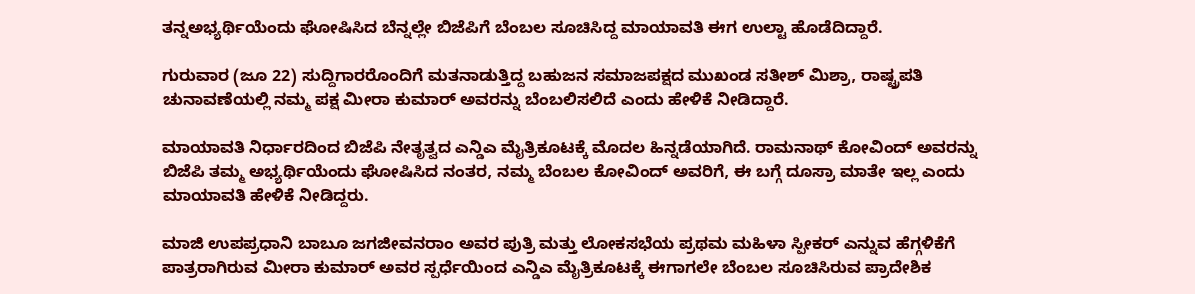ತನ್ನಅಭ್ಯರ್ಥಿಯೆಂದು ಘೋಷಿಸಿದ ಬೆನ್ನಲ್ಲೇ ಬಿಜೆಪಿಗೆ ಬೆಂಬಲ ಸೂಚಿಸಿದ್ದ ಮಾಯಾವತಿ ಈಗ ಉಲ್ಟಾ ಹೊಡೆದಿದ್ದಾರೆ.

ಗುರುವಾರ (ಜೂ 22) ಸುದ್ದಿಗಾರರೊಂದಿಗೆ ಮತನಾಡುತ್ತಿದ್ದ ಬಹುಜನ ಸಮಾಜಪಕ್ಷದ ಮುಖಂಡ ಸತೀಶ್ ಮಿಶ್ರಾ, ರಾಷ್ಟ್ರಪತಿ ಚುನಾವಣೆಯಲ್ಲಿ ನಮ್ಮ ಪಕ್ಷ ಮೀರಾ ಕುಮಾರ್ ಅವರನ್ನು ಬೆಂಬಲಿಸಲಿದೆ ಎಂದು ಹೇಳಿಕೆ ನೀಡಿದ್ದಾರೆ.

ಮಾಯಾವತಿ ನಿರ್ಧಾರದಿಂದ ಬಿಜೆಪಿ ನೇತೃತ್ವದ ಎನ್ಡಿಎ ಮೈತ್ರಿಕೂಟಕ್ಕೆ ಮೊದಲ ಹಿನ್ನಡೆಯಾಗಿದೆ. ರಾಮನಾಥ್ ಕೋವಿಂದ್ ಅವರನ್ನು ಬಿಜೆಪಿ ತಮ್ಮ ಅಭ್ಯರ್ಥಿಯೆಂದು ಘೋಷಿಸಿದ ನಂತರ, ನಮ್ಮ ಬೆಂಬಲ ಕೋವಿಂದ್ ಅವರಿಗೆ, ಈ ಬಗ್ಗೆ ದೂಸ್ರಾ ಮಾತೇ ಇಲ್ಲ ಎಂದು ಮಾಯಾವತಿ ಹೇಳಿಕೆ ನೀಡಿದ್ದರು.

ಮಾಜಿ ಉಪಪ್ರಧಾನಿ ಬಾಬೂ ಜಗಜೀವನರಾಂ ಅವರ ಪುತ್ರಿ ಮತ್ತು ಲೋಕಸಭೆಯ ಪ್ರಥಮ ಮಹಿಳಾ ಸ್ಪೀಕರ್ ಎನ್ನುವ ಹೆಗ್ಗಳಿಕೆಗೆ ಪಾತ್ರರಾಗಿರುವ ಮೀರಾ ಕುಮಾರ್ ಅವರ ಸ್ಪರ್ಧೆಯಿಂದ ಎನ್ಡಿಎ ಮೈತ್ರಿಕೂಟಕ್ಕೆ ಈಗಾಗಲೇ ಬೆಂಬಲ ಸೂಚಿಸಿರುವ ಪ್ರಾದೇಶಿಕ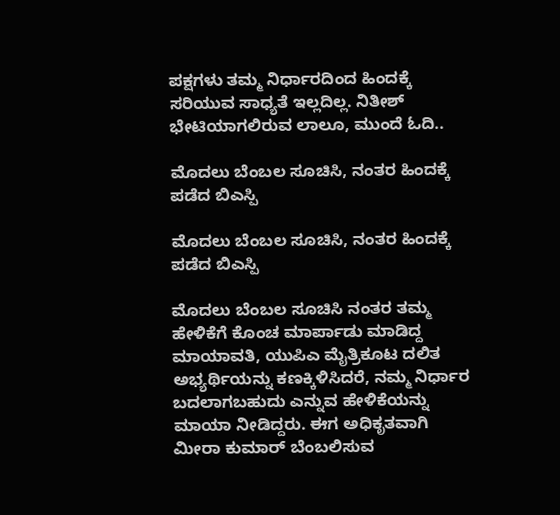ಪಕ್ಷಗಳು ತಮ್ಮ ನಿರ್ಧಾರದಿಂದ ಹಿಂದಕ್ಕೆ ಸರಿಯುವ ಸಾಧ್ಯತೆ ಇಲ್ಲದಿಲ್ಲ. ನಿತೀಶ್ ಭೇಟಿಯಾಗಲಿರುವ ಲಾಲೂ, ಮುಂದೆ ಓದಿ..

ಮೊದಲು ಬೆಂಬಲ ಸೂಚಿಸಿ, ನಂತರ ಹಿಂದಕ್ಕೆ ಪಡೆದ ಬಿಎಸ್ಪಿ

ಮೊದಲು ಬೆಂಬಲ ಸೂಚಿಸಿ, ನಂತರ ಹಿಂದಕ್ಕೆ ಪಡೆದ ಬಿಎಸ್ಪಿ

ಮೊದಲು ಬೆಂಬಲ ಸೂಚಿಸಿ ನಂತರ ತಮ್ಮ ಹೇಳಿಕೆಗೆ ಕೊಂಚ ಮಾರ್ಪಾಡು ಮಾಡಿದ್ದ ಮಾಯಾವತಿ, ಯುಪಿಎ ಮೈತ್ರಿಕೂಟ ದಲಿತ ಅಭ್ಯರ್ಥಿಯನ್ನು ಕಣಕ್ಕಿಳಿಸಿದರೆ, ನಮ್ಮ ನಿರ್ಧಾರ ಬದಲಾಗಬಹುದು ಎನ್ನುವ ಹೇಳಿಕೆಯನ್ನು ಮಾಯಾ ನೀಡಿದ್ದರು. ಈಗ ಅಧಿಕೃತವಾಗಿ ಮೀರಾ ಕುಮಾರ್ ಬೆಂಬಲಿಸುವ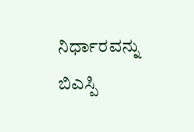ನಿರ್ಧಾರವನ್ನು ಬಿಎಸ್ಪಿ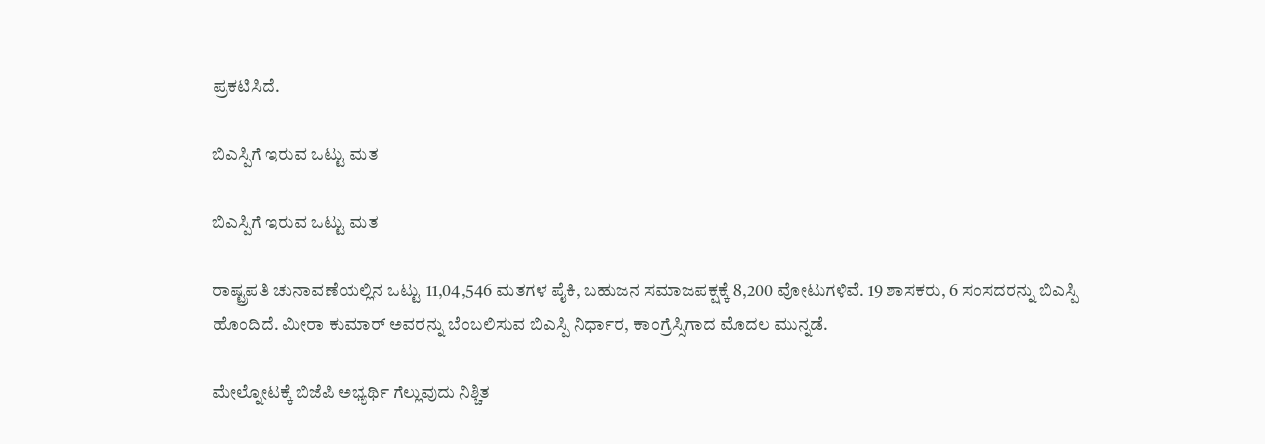ಪ್ರಕಟಿಸಿದೆ.

ಬಿಎಸ್ಪಿಗೆ ಇರುವ ಒಟ್ಟು ಮತ

ಬಿಎಸ್ಪಿಗೆ ಇರುವ ಒಟ್ಟು ಮತ

ರಾಷ್ಟ್ರಪತಿ ಚುನಾವಣೆಯಲ್ಲಿನ ಒಟ್ಟು 11,04,546 ಮತಗಳ ಪೈಕಿ, ಬಹುಜನ ಸಮಾಜಪಕ್ಷಕ್ಕೆ 8,200 ವೋಟುಗಳಿವೆ. 19 ಶಾಸಕರು, 6 ಸಂಸದರನ್ನು ಬಿಎಸ್ಪಿ ಹೊಂದಿದೆ. ಮೀರಾ ಕುಮಾರ್ ಅವರನ್ನು ಬೆಂಬಲಿಸುವ ಬಿಎಸ್ಪಿ ನಿರ್ಧಾರ, ಕಾಂಗ್ರೆಸ್ಸಿಗಾದ ಮೊದಲ ಮುನ್ನಡೆ.

ಮೇಲ್ನೋಟಕ್ಕೆ ಬಿಜೆಪಿ ಅಭ್ಯರ್ಥಿ ಗೆಲ್ಲುವುದು ನಿಶ್ಚಿತ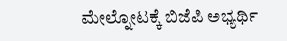ಮೇಲ್ನೋಟಕ್ಕೆ ಬಿಜೆಪಿ ಅಭ್ಯರ್ಥಿ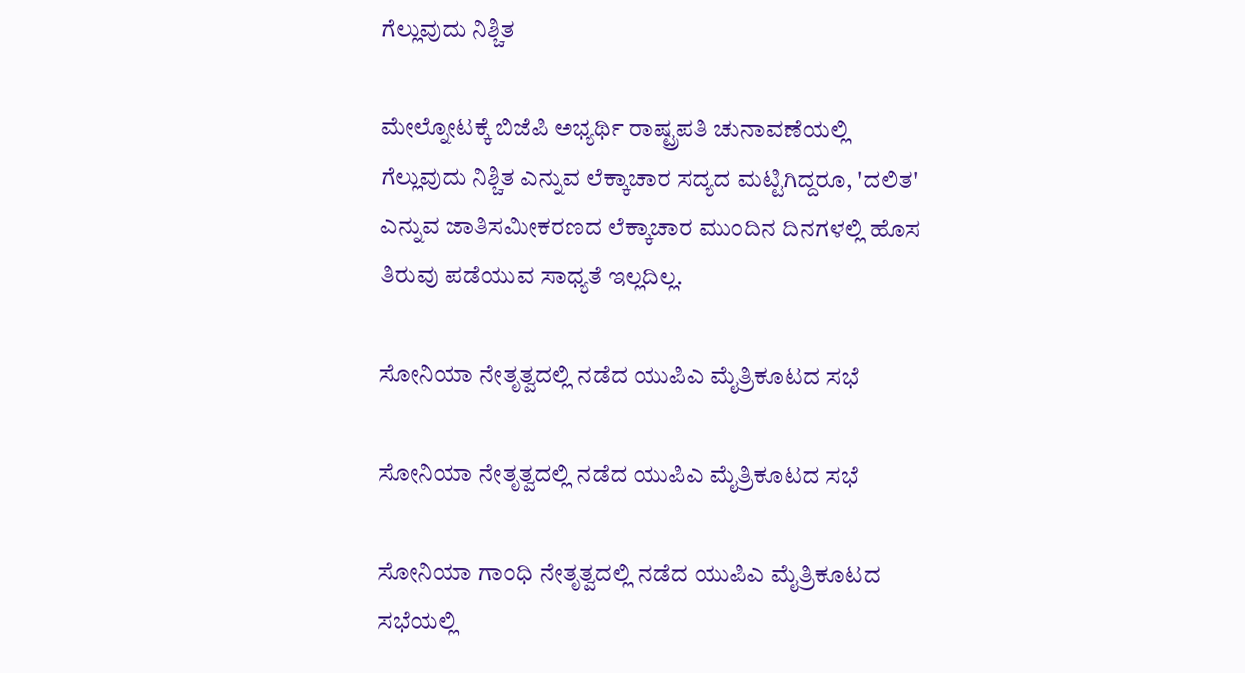ಗೆಲ್ಲುವುದು ನಿಶ್ಚಿತ

ಮೇಲ್ನೋಟಕ್ಕೆ ಬಿಜೆಪಿ ಅಭ್ಯರ್ಥಿ ರಾಷ್ಟ್ರಪತಿ ಚುನಾವಣೆಯಲ್ಲಿ ಗೆಲ್ಲುವುದು ನಿಶ್ಚಿತ ಎನ್ನುವ ಲೆಕ್ಕಾಚಾರ ಸದ್ಯದ ಮಟ್ಟಿಗಿದ್ದರೂ, 'ದಲಿತ' ಎನ್ನುವ ಜಾತಿಸಮೀಕರಣದ ಲೆಕ್ಕಾಚಾರ ಮುಂದಿನ ದಿನಗಳಲ್ಲಿ ಹೊಸ ತಿರುವು ಪಡೆಯುವ ಸಾಧ್ಯತೆ ಇಲ್ಲದಿಲ್ಲ.

ಸೋನಿಯಾ ನೇತೃತ್ವದಲ್ಲಿ ನಡೆದ ಯುಪಿಎ ಮೈತ್ರಿಕೂಟದ ಸಭೆ

ಸೋನಿಯಾ ನೇತೃತ್ವದಲ್ಲಿ ನಡೆದ ಯುಪಿಎ ಮೈತ್ರಿಕೂಟದ ಸಭೆ

ಸೋನಿಯಾ ಗಾಂಧಿ ನೇತೃತ್ವದಲ್ಲಿ ನಡೆದ ಯುಪಿಎ ಮೈತ್ರಿಕೂಟದ ಸಭೆಯಲ್ಲಿ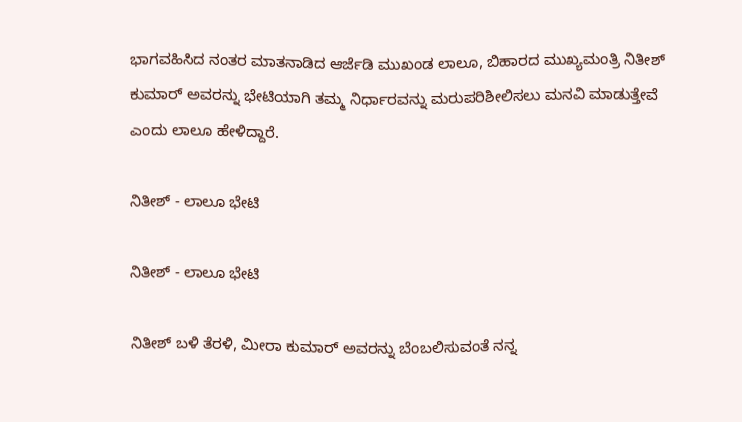ಭಾಗವಹಿಸಿದ ನಂತರ ಮಾತನಾಡಿದ ಆರ್ಜೆಡಿ ಮುಖಂಡ ಲಾಲೂ, ಬಿಹಾರದ ಮುಖ್ಯಮಂತ್ರಿ ನಿತೀಶ್ ಕುಮಾರ್ ಅವರನ್ನು ಭೇಟಿಯಾಗಿ ತಮ್ಮ ನಿರ್ಧಾರವನ್ನು ಮರುಪರಿಶೀಲಿಸಲು ಮನವಿ ಮಾಡುತ್ತೇವೆ ಎಂದು ಲಾಲೂ ಹೇಳಿದ್ದಾರೆ.

ನಿತೀಶ್ - ಲಾಲೂ ಭೇಟಿ

ನಿತೀಶ್ - ಲಾಲೂ ಭೇಟಿ

ನಿತೀಶ್ ಬಳಿ ತೆರಳಿ, ಮೀರಾ ಕುಮಾರ್ ಅವರನ್ನು ಬೆಂಬಲಿಸುವಂತೆ ನನ್ನ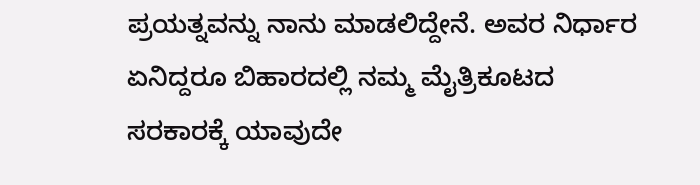ಪ್ರಯತ್ನವನ್ನು ನಾನು ಮಾಡಲಿದ್ದೇನೆ. ಅವರ ನಿರ್ಧಾರ ಏನಿದ್ದರೂ ಬಿಹಾರದಲ್ಲಿ ನಮ್ಮ ಮೈತ್ರಿಕೂಟದ ಸರಕಾರಕ್ಕೆ ಯಾವುದೇ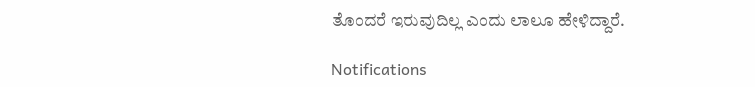ತೊಂದರೆ ಇರುವುದಿಲ್ಲ ಎಂದು ಲಾಲೂ ಹೇಳಿದ್ದಾರೆ.

Notifications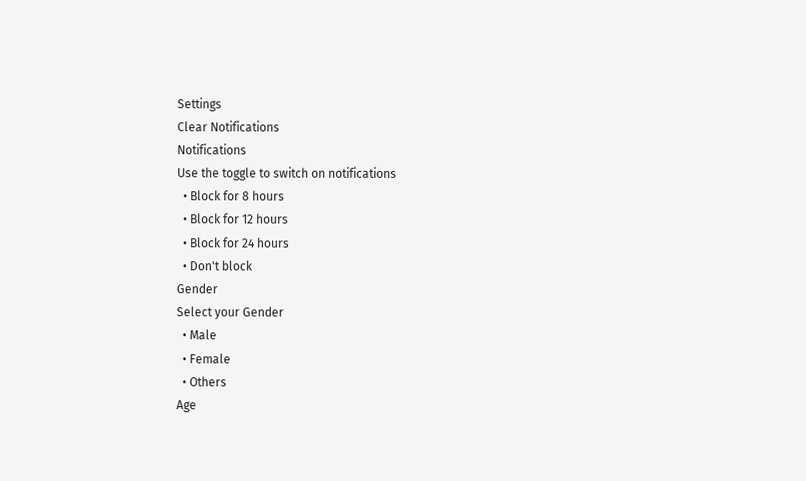Settings
Clear Notifications
Notifications
Use the toggle to switch on notifications
  • Block for 8 hours
  • Block for 12 hours
  • Block for 24 hours
  • Don't block
Gender
Select your Gender
  • Male
  • Female
  • Others
Age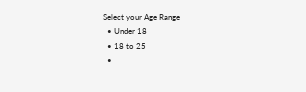Select your Age Range
  • Under 18
  • 18 to 25
  •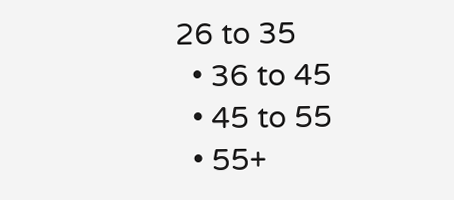26 to 35
  • 36 to 45
  • 45 to 55
  • 55+